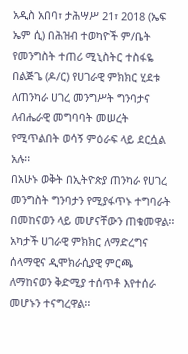አዲስ አበባ፣ ታሕሣሥ 21፣ 2018 (ኤፍ ኤም ሲ) በሕዝብ ተወካዮች ም/ቤት የመንግስት ተጠሪ ሚኒስትር ተስፋዬ በልጅጌ (ዶ/ር) የሀገራዊ ምክክር ሂደቱ ለጠንካራ ሀገረ መንግሥት ግንባታና ለብሔራዊ መግባባት መሠረት የሚጥልበት ወሳኝ ምዕራፍ ላይ ደርሷል አሉ፡፡
በአሁኑ ወቅት በኢትዮጵያ ጠንካራ የሀገረ መንግስት ግንባታን የሚያፋጥኑ ተግባራት በመከናወን ላይ መሆናቸውን ጠቁመዋል፡፡
አካታች ሀገራዊ ምክክር ለማድረግና ሰላማዊና ዲሞክራሲያዊ ምርጫ ለማከናወን ቅድሚያ ተሰጥቶ እየተሰራ መሆኑን ተናግረዋል፡፡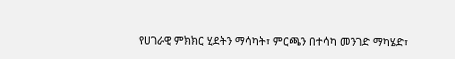የሀገራዊ ምክክር ሂደትን ማሳካት፣ ምርጫን በተሳካ መንገድ ማካሄድ፣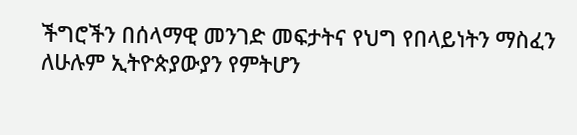ችግሮችን በሰላማዊ መንገድ መፍታትና የህግ የበላይነትን ማስፈን ለሁሉም ኢትዮጵያውያን የምትሆን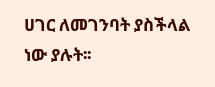ሀገር ለመገንባት ያስችላል ነው ያሉት፡፡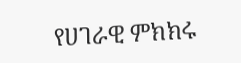የሀገራዊ ምክክሩ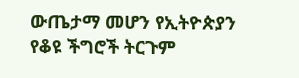ውጤታማ መሆን የኢትዮጵያን የቆዩ ችግሮች ትርጉም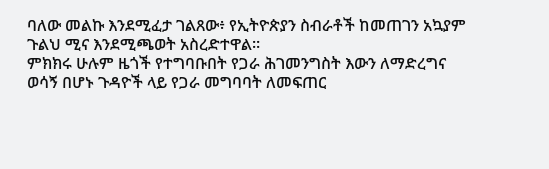ባለው መልኩ እንደሚፈታ ገልጸው፥ የኢትዮጵያን ስብራቶች ከመጠገን አኳያም ጉልህ ሚና እንደሚጫወት አስረድተዋል።
ምክክሩ ሁሉም ዜጎች የተግባቡበት የጋራ ሕገመንግስት እውን ለማድረግና ወሳኝ በሆኑ ጉዳዮች ላይ የጋራ መግባባት ለመፍጠር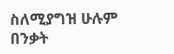ስለሚያግዝ ሁሉም በንቃት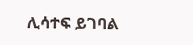ሊሳተፍ ይገባል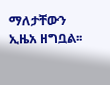ማለታቸውን ኢዜአ ዘግቧል፡፡